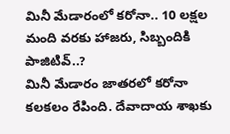మినీ మేడారంలో కరోనా.. 10 లక్షల మంది వరకు హాజరు, సిబ్బందికి పాజిటివ్..?
మినీ మేడారం జాతరలో కరోనా కలకలం రేపింది. దేవాదాయ శాఖకు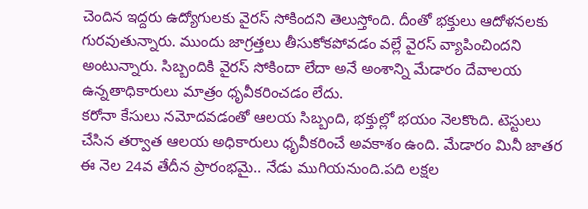చెందిన ఇద్దరు ఉద్యోగులకు వైరస్ సోకిందని తెలుస్తోంది. దీంతో భక్తులు ఆదోళనలకు గురవుతున్నారు. ముందు జాగ్రత్తలు తీసుకోకపోవడం వల్లే వైరస్ వ్యాపించిందని అంటున్నారు. సిబ్బందికి వైరస్ సోకిందా లేదా అనే అంశాన్ని మేడారం దేవాలయ ఉన్నతాధికారులు మాత్రం ధృవీకరించడం లేదు.
కరోనా కేసులు నమోదవడంతో ఆలయ సిబ్బంది, భక్తుల్లో భయం నెలకొంది. టెస్టులు చేసిన తర్వాత ఆలయ అధికారులు ధృవీకరించే అవకాశం ఉంది. మేడారం మినీ జాతర ఈ నెల 24వ తేదీన ప్రారంభమై.. నేడు ముగియనుంది.పది లక్షల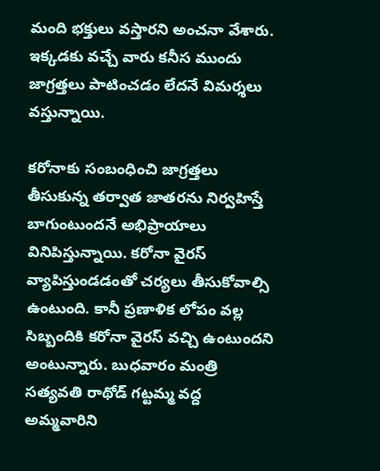మంది భక్తులు వస్తారని అంచనా వేశారు. ఇక్కడకు వచ్చే వారు కనీస ముందు జాగ్రత్తలు పాటించడం లేదనే విమర్శలు వస్తున్నాయి.

కరోనాకు సంబంధించి జాగ్రత్తలు తీసుకున్న తర్వాత జాతరను నిర్వహిస్తే బాగుంటుందనే అభిప్రాయాలు వినిపిస్తున్నాయి. కరోనా వైరస్ వ్యాపిస్తుండడంతో చర్యలు తీసుకోవాల్సి ఉంటుంది. కానీ ప్రణాళిక లోపం వల్ల సిబ్బందికి కరోనా వైరస్ వచ్చి ఉంటుందని అంటున్నారు. బుధవారం మంత్రి సత్యవతి రాథోడ్ గట్టమ్మ వద్ద అమ్మవారిని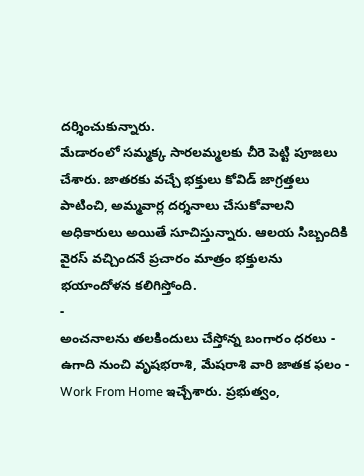దర్శించుకున్నారు.
మేడారంలో సమ్మక్క సారలమ్మలకు చీరె పెట్టి పూజలు చేశారు. జాతరకు వచ్చే భక్తులు కోవిడ్ జాగ్రత్తలు పాటించి, అమ్మవార్ల దర్శనాలు చేసుకోవాలని అధికారులు అయితే సూచిస్తున్నారు. ఆలయ సిబ్బందికి వైరస్ వచ్చిందనే ప్రచారం మాత్రం భక్తులను భయాందోళన కలిగిస్తోంది.
-
అంచనాలను తలకిందులు చేస్తోన్న బంగారం ధరలు -
ఉగాది నుంచి వృషభరాశి, మేషరాశి వారి జాతక ఫలం -
Work From Home ఇచ్చేశారు. ప్రభుత్వం,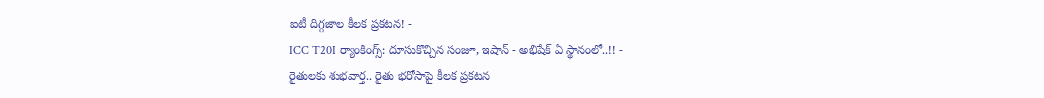ఐటీ దిగ్గజాల కీలక ప్రకటన! -
ICC T20I ర్యాంకింగ్స్: దూసుకొచ్చిన సంజూ, ఇషాన్ - అభిషేక్ ఏ స్థానంలో..!! -
రైతులకు శుభవార్త.. రైతు భరోసాపై కీలక ప్రకటన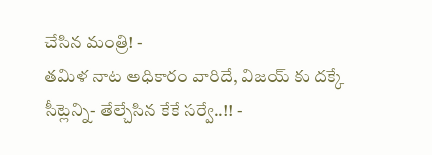చేసిన మంత్రి! -
తమిళ నాట అధికారం వారిదే, విజయ్ కు దక్కే సీట్లెన్ని- తేల్చేసిన కేకే సర్వే..!! -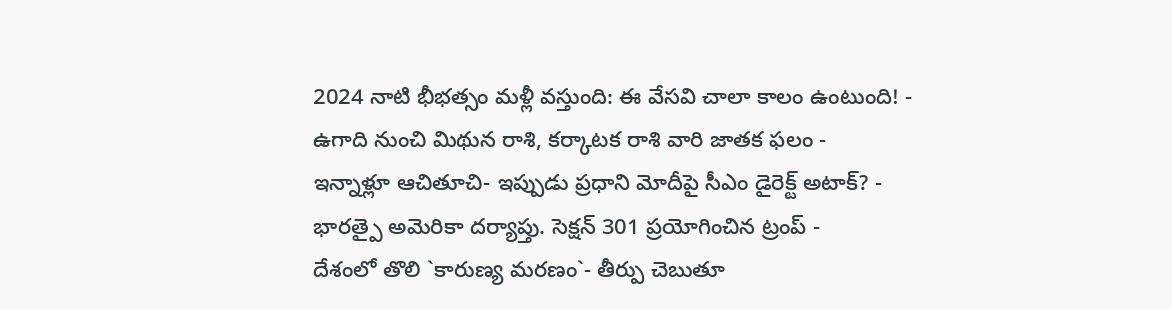2024 నాటి భీభత్సం మళ్లీ వస్తుంది: ఈ వేసవి చాలా కాలం ఉంటుంది! -
ఉగాది నుంచి మిథున రాశి, కర్కాటక రాశి వారి జాతక ఫలం -
ఇన్నాళ్లూ ఆచితూచి- ఇప్పుడు ప్రధాని మోదీపై సీఎం డైరెక్ట్ అటాక్? -
భారత్పై అమెరికా దర్యాప్తు. సెక్షన్ 301 ప్రయోగించిన ట్రంప్ -
దేశంలో తొలి `కారుణ్య మరణం`- తీర్పు చెబుతూ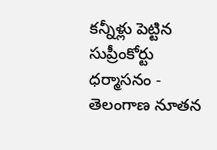కన్నీళ్లు పెట్టిన సుప్రీంకోర్టు ధర్మాసనం -
తెలంగాణ నూతన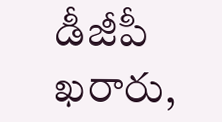డీజీపీ ఖరారు,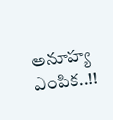అనూహ్య ఎంపిక..!!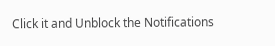Click it and Unblock the Notifications